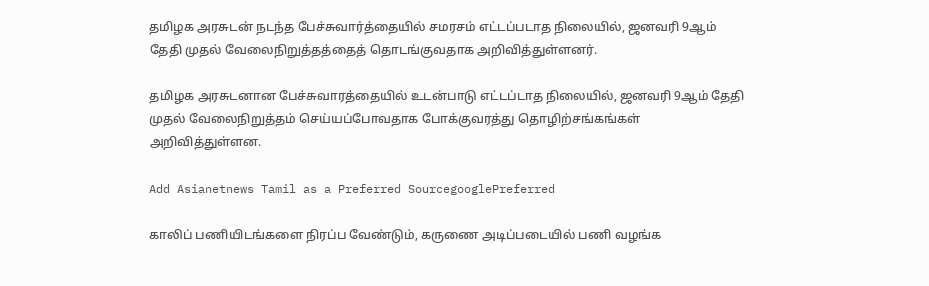தமிழக அரசுடன் நடந்த பேச்சுவார்த்தையில் சமரசம் எட்டப்படாத நிலையில், ஜனவரி 9ஆம் தேதி முதல் வேலைநிறுத்தத்தைத் தொடங்குவதாக அறிவித்துள்ளனர்.

தமிழக அரசுடனான பேச்சுவாரத்தையில் உடன்பாடு எட்டப்டாத நிலையில், ஜனவரி 9ஆம் தேதி முதல் வேலைநிறுத்தம் செய்யப்போவதாக போக்குவரத்து தொழிற்சங்கங்கள் அறிவித்துள்ளன.

Add Asianetnews Tamil as a Preferred SourcegooglePreferred

காலிப் பணியிடங்களை நிரப்ப வேண்டும், கருணை அடிப்படையில் பணி வழங்க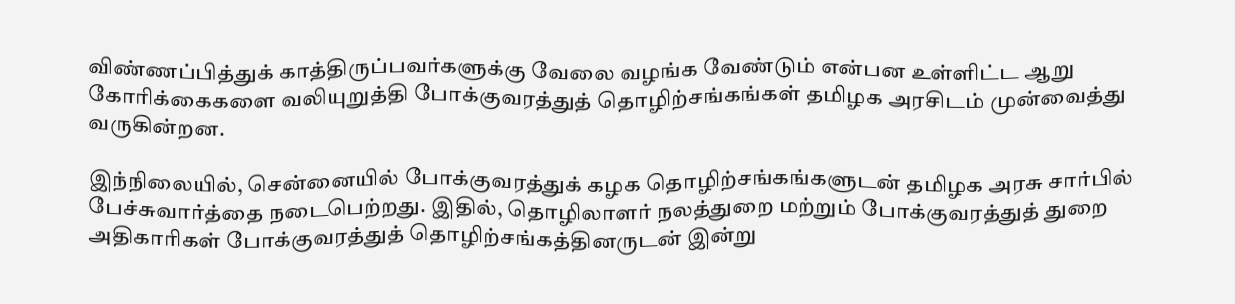விண்ணப்பித்துக் காத்திருப்பவர்களுக்கு வேலை வழங்க வேண்டும் என்பன உள்ளிட்ட ஆறு கோரிக்கைகளை வலியுறுத்தி போக்குவரத்துத் தொழிற்சங்கங்கள் தமிழக அரசிடம் முன்வைத்து வருகின்றன.

இந்நிலையில், சென்னையில் போக்குவரத்துக் கழக தொழிற்சங்கங்களுடன் தமிழக அரசு சார்பில் பேச்சுவார்த்தை நடைபெற்றது. இதில், தொழிலாளர் நலத்துறை மற்றும் போக்குவரத்துத் துறை அதிகாரிகள் போக்குவரத்துத் தொழிற்சங்கத்தினருடன் இன்று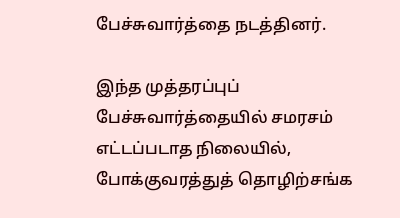பேச்சுவார்த்தை நடத்தினர்.

இந்த முத்தரப்புப் பேச்சுவார்த்தையில் சமரசம் எட்டப்படாத நிலையில், போக்குவரத்துத் தொழிற்சங்க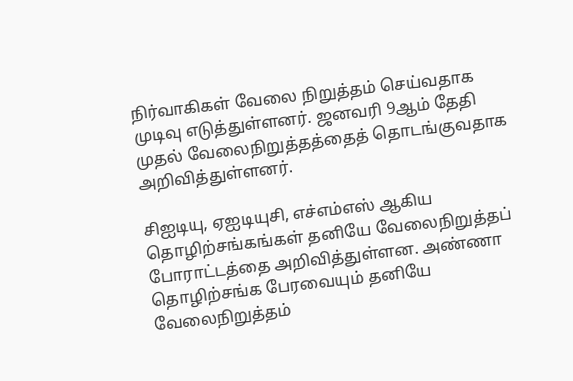நிர்வாகிகள் வேலை நிறுத்தம் செய்வதாக முடிவு எடுத்துள்ளனர். ஜனவரி 9ஆம் தேதி முதல் வேலைநிறுத்தத்தைத் தொடங்குவதாக அறிவித்துள்ளனர்.

சிஐடியு, ஏஐடியுசி, எச்எம்எஸ் ஆகிய தொழிற்சங்கங்கள் தனியே வேலைநிறுத்தப் போராட்டத்தை அறிவித்துள்ளன. அண்ணா தொழிற்சங்க பேரவையும் தனியே வேலைநிறுத்தம்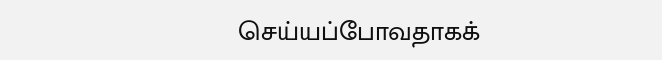செய்யப்போவதாகக்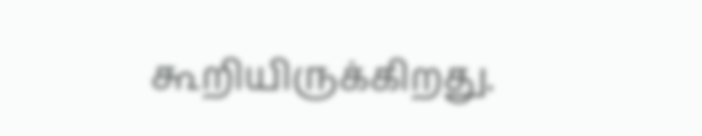கூறியிருக்கிறது.